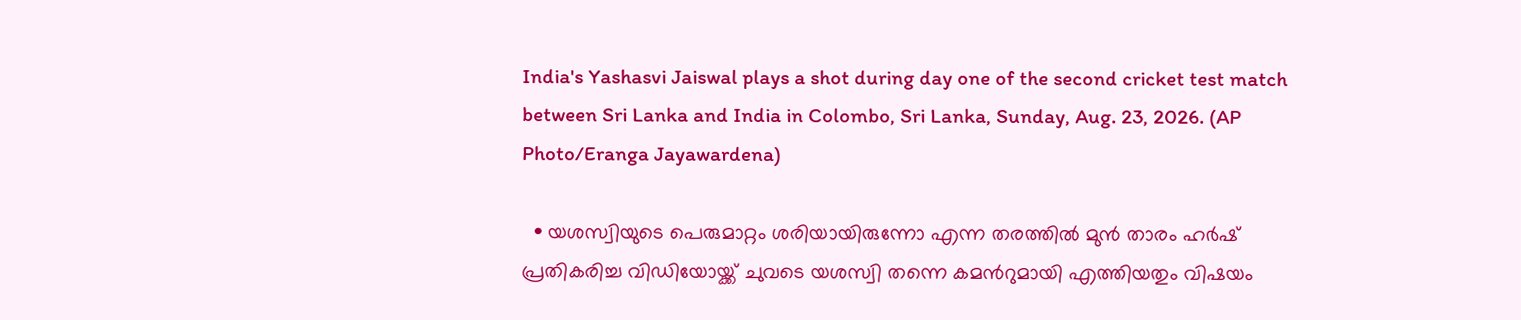India's Yashasvi Jaiswal plays a shot during day one of the second cricket test match between Sri Lanka and India in Colombo, Sri Lanka, Sunday, Aug. 23, 2026. (AP Photo/Eranga Jayawardena)

  • യശസ്വിയുടെ പെരുമാറ്റം ശരിയായിരുന്നോ എന്ന തരത്തില്‍ മുന്‍ താരം ഹര്‍ഷ് പ്രതികരിച്ച വിഡിയോയ്ക്ക് ചുവടെ യശസ്വി തന്നെ കമന്‍റുമായി എത്തിയതും വിഷയം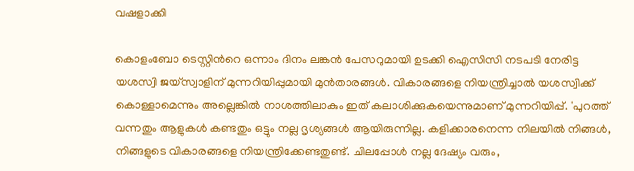വഷളാക്കി

കൊളംബോ ടെസ്റ്റിന്‍റെ ഒന്നാം ദിനം ലങ്കന്‍ പേസറുമായി ഉടക്കി ഐസിസി നടപടി നേരിട്ട യശസ്വി ജയ്സ്വാളിന് മുന്നറിയിപ്പുമായി മുന്‍താരങ്ങള്‍. വികാരങ്ങളെ നിയന്ത്രിച്ചാല്‍ യശസ്വിക്ക് കൊള്ളാമെന്നും അല്ലെങ്കില്‍ നാശത്തിലാകും ഇത് കലാശിക്കുകയെന്നുമാണ് മുന്നറിയിപ്പ്. 'പുറത്ത് വന്നതും ആളുകള്‍ കണ്ടതും ഒട്ടും നല്ല ദൃശ്യങ്ങള്‍ ആയിരുന്നില്ല. കളിക്കാരനെന്ന നിലയില്‍ നിങ്ങള്‍, നിങ്ങളുടെ വികാരങ്ങളെ നിയന്ത്രിക്കേണ്ടതുണ്ട്. ചിലപ്പോള്‍ നല്ല ദേഷ്യം വരും,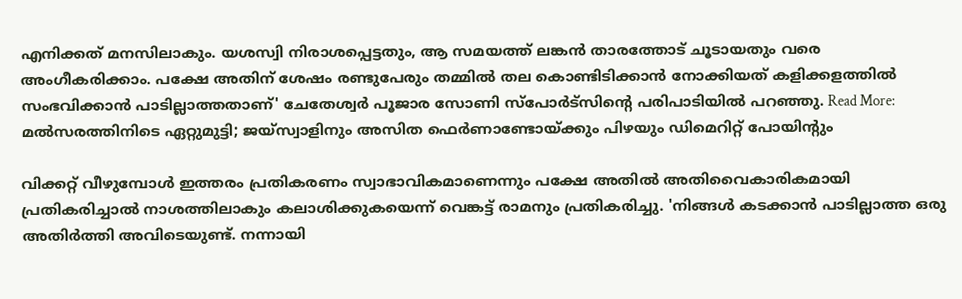എനിക്കത് മനസിലാകും. യശസ്വി നിരാശപ്പെട്ടതും, ആ സമയത്ത് ലങ്കന്‍ താരത്തോട് ചൂടായതും വരെ അംഗീകരിക്കാം. പക്ഷേ അതിന് ശേഷം രണ്ടുപേരും തമ്മില്‍ തല കൊണ്ടിടിക്കാന്‍ നോക്കിയത് കളിക്കളത്തില്‍ സംഭവിക്കാന്‍ പാടില്ലാത്തതാണ്' ചേതേശ്വര്‍ പൂജാര സോണി സ്പോര്‍ട്സിന്‍റെ പരിപാടിയില്‍ പറഞ്ഞു. Read More: മല്‍സരത്തിനിടെ ഏറ്റുമുട്ടി; ജയ്‌സ്വാളിനും അസിത ഫെർണാണ്ടോയ്ക്കും പിഴയും ഡിമെറിറ്റ് പോയിന്റും

വിക്കറ്റ് വീഴുമ്പോള്‍ ഇത്തരം പ്രതികരണം സ്വാഭാവികമാണെന്നും പക്ഷേ അതില്‍ അതിവൈകാരികമായി പ്രതികരിച്ചാല്‍ നാശത്തിലാകും കലാശിക്കുകയെന്ന് വെങ്കട്ട് രാമനും പ്രതികരിച്ചു. 'നിങ്ങള്‍ കടക്കാന്‍ പാടില്ലാത്ത ഒരു അതിര്‍ത്തി അവിടെയുണ്ട്. നന്നായി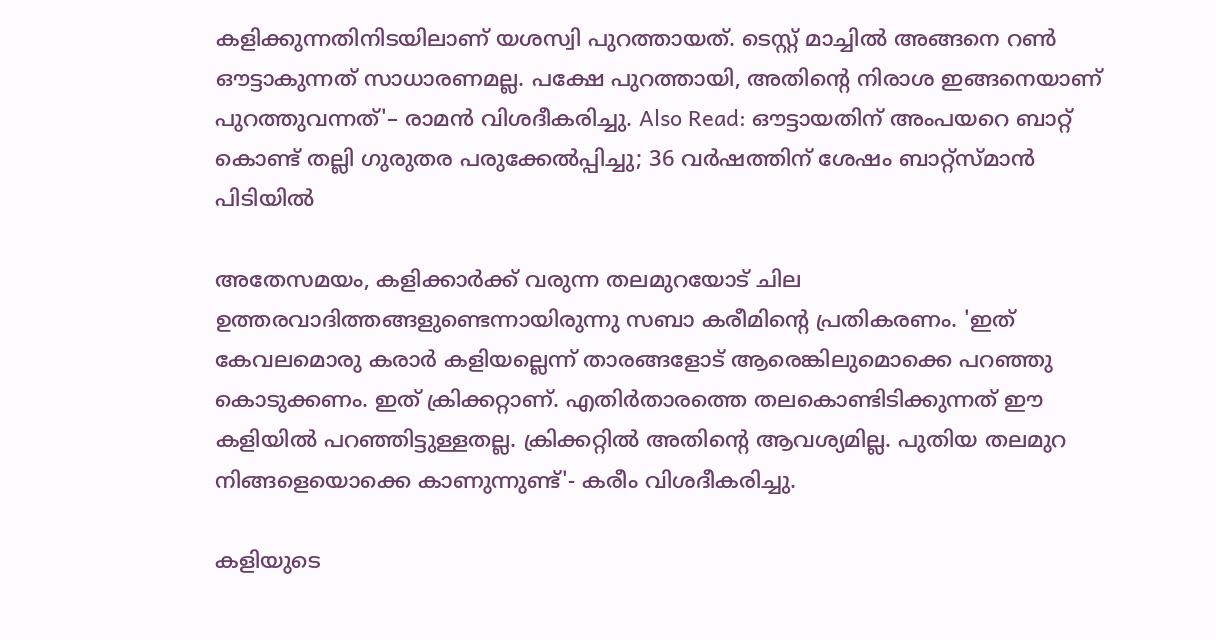കളിക്കുന്നതിനിടയിലാണ് യശസ്വി പുറത്തായത്. ടെസ്റ്റ് മാച്ചില്‍ അങ്ങനെ റണ്‍ ഔട്ടാകുന്നത് സാധാരണമല്ല. പക്ഷേ പുറത്തായി, അതിന്‍റെ നിരാശ ഇങ്ങനെയാണ് പുറത്തുവന്നത്'– രാമന്‍ വിശദീകരിച്ചു. Also Read: ഔട്ടായതിന് അംപയറെ ബാറ്റ് കൊണ്ട് തല്ലി ഗുരുതര പരുക്കേല്‍പ്പിച്ചു; 36 വര്‍ഷത്തിന് ശേഷം ബാറ്റ്സ്മാന്‍ പിടിയില്‍

അതേസമയം, കളിക്കാര്‍ക്ക് വരുന്ന തലമുറയോട് ചില ഉത്തരവാദിത്തങ്ങളുണ്ടെന്നായിരുന്നു സബാ കരീമിന്‍റെ പ്രതികരണം. 'ഇത് കേവലമൊരു കരാര്‍ കളിയല്ലെന്ന് താരങ്ങളോട് ആരെങ്കിലുമൊക്കെ പറഞ്ഞു കൊടുക്കണം. ഇത് ക്രിക്കറ്റാണ്. എതിര്‍താരത്തെ തലകൊണ്ടിടിക്കുന്നത് ഈ കളിയില്‍ പറഞ്ഞിട്ടുള്ളതല്ല. ക്രിക്കറ്റില്‍ അതിന്‍റെ ആവശ്യമില്ല. പുതിയ തലമുറ നിങ്ങളെയൊക്കെ കാണുന്നുണ്ട്'- കരീം വിശദീകരിച്ചു.

കളിയുടെ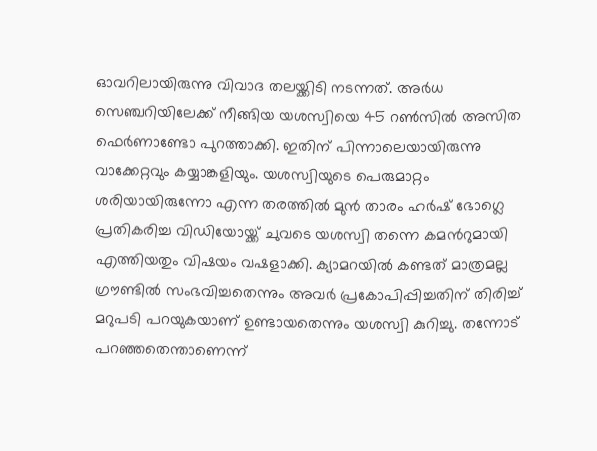ഓവറിലായിരുന്നു വിവാദ തലയ്ക്കിടി നടന്നത്. അര്‍ധ സെഞ്ചറിയിലേക്ക് നീങ്ങിയ യശസ്വിയെ 45 റണ്‍സില്‍ അസിത ഫെര്‍ണാണ്ടോ പുറത്താക്കി. ഇതിന് പിന്നാലെയായിരുന്നു വാക്കേറ്റവും കയ്യാങ്കളിയും. യശസ്വിയുടെ പെരുമാറ്റം ശരിയായിരുന്നോ എന്ന തരത്തില്‍ മുന്‍ താരം ഹര്‍ഷ് ഭോഗ്ലെ പ്രതികരിച്ച വിഡിയോയ്ക്ക് ചുവടെ യശസ്വി തന്നെ കമന്‍റുമായി എത്തിയതും വിഷയം വഷളാക്കി. ക്യാമറയില്‍ കണ്ടത് മാത്രമല്ല ഗ്രൗണ്ടില്‍ സംഭവിച്ചതെന്നും അവര്‍ പ്രകോപിപ്പിച്ചതിന് തിരിച്ച് മറുപടി പറയുകയാണ് ഉണ്ടായതെന്നും യശസ്വി കുറിച്ചു. തന്നോട് പറഞ്ഞതെന്താണെന്ന്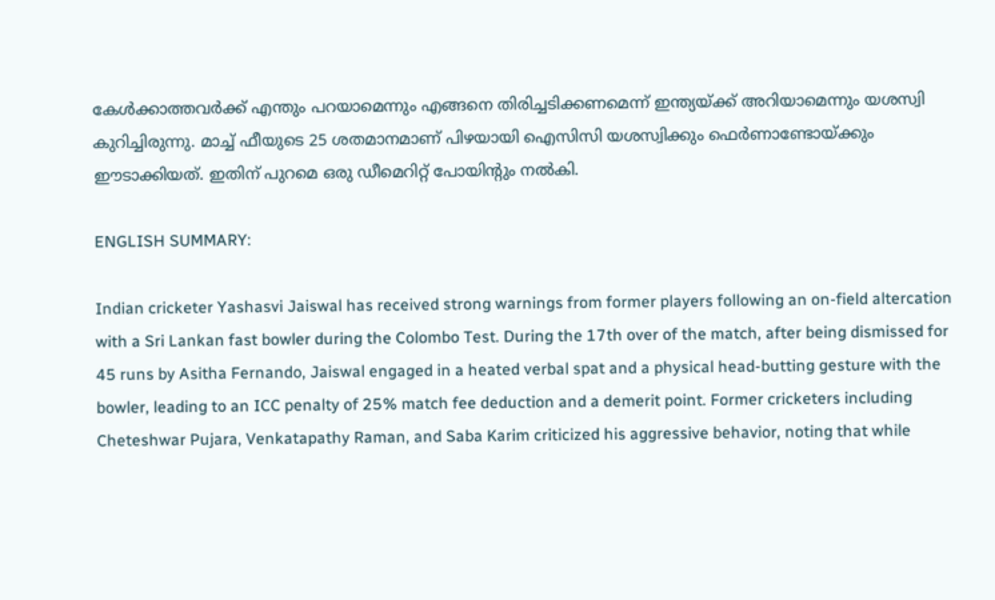കേള്‍ക്കാത്തവര്‍ക്ക് എന്തും പറയാമെന്നും എങ്ങനെ തിരിച്ചടിക്കണമെന്ന് ഇന്ത്യയ്ക്ക് അറിയാമെന്നും യശസ്വി കുറിച്ചിരുന്നു. മാച്ച് ഫീയുടെ 25 ശതമാനമാണ് പിഴയായി ഐസിസി യശസ്വിക്കും ഫെര്‍ണാണ്ടോയ്ക്കും ഈടാക്കിയത്. ഇതിന് പുറമെ ഒരു ഡീമെറിറ്റ് പോയിന്‍റും നല്‍കി.

ENGLISH SUMMARY:

Indian cricketer Yashasvi Jaiswal has received strong warnings from former players following an on-field altercation with a Sri Lankan fast bowler during the Colombo Test. During the 17th over of the match, after being dismissed for 45 runs by Asitha Fernando, Jaiswal engaged in a heated verbal spat and a physical head-butting gesture with the bowler, leading to an ICC penalty of 25% match fee deduction and a demerit point. Former cricketers including Cheteshwar Pujara, Venkatapathy Raman, and Saba Karim criticized his aggressive behavior, noting that while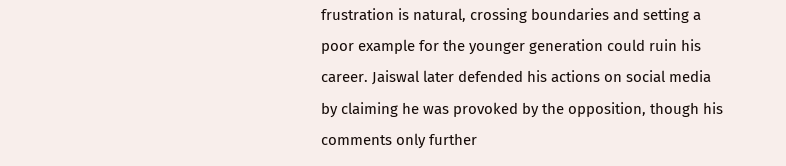frustration is natural, crossing boundaries and setting a poor example for the younger generation could ruin his career. Jaiswal later defended his actions on social media by claiming he was provoked by the opposition, though his comments only further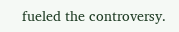fueled the controversy.